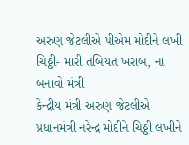અરુણ જેટલીએ પીએમ મોદીને લખી ચિઠ્ઠી- મારી તબિયત ખરાબ, ના બનાવો મંત્રી
કેન્દ્રીય મંત્રી અરુણ જેટલીએ પ્રધાનમંત્રી નરેન્દ્ર મોદીને ચિઠ્ઠી લખીને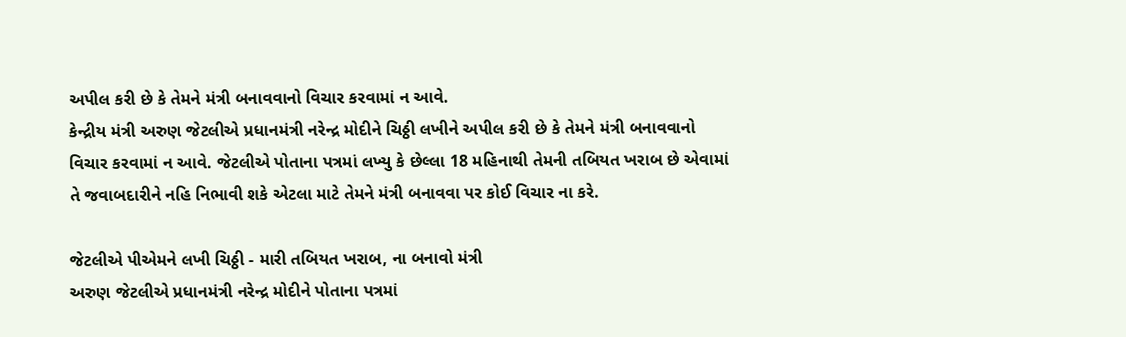અપીલ કરી છે કે તેમને મંત્રી બનાવવાનો વિચાર કરવામાં ન આવે.
કેન્દ્રીય મંત્રી અરુણ જેટલીએ પ્રધાનમંત્રી નરેન્દ્ર મોદીને ચિઠ્ઠી લખીને અપીલ કરી છે કે તેમને મંત્રી બનાવવાનો વિચાર કરવામાં ન આવે. જેટલીએ પોતાના પત્રમાં લખ્યુ કે છેલ્લા 18 મહિનાથી તેમની તબિયત ખરાબ છે એવામાં તે જવાબદારીને નહિ નિભાવી શકે એટલા માટે તેમને મંત્રી બનાવવા પર કોઈ વિચાર ના કરે.

જેટલીએ પીએમને લખી ચિઠ્ઠી - મારી તબિયત ખરાબ, ના બનાવો મંત્રી
અરુણ જેટલીએ પ્રધાનમંત્રી નરેન્દ્ર મોદીને પોતાના પત્રમાં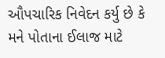ઔપચારિક નિવેદન કર્યુ છે કે મને પોતાના ઈલાજ માટે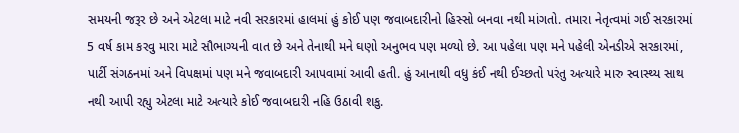સમયની જરૂર છે અને એટલા માટે નવી સરકારમાં હાલમાં હું કોઈ પણ જવાબદારીનો હિસ્સો બનવા નથી માંગતો. તમારા નેતૃત્વમાં ગઈ સરકારમાં 5 વર્ષ કામ કરવુ મારા માટે સૌભાગ્યની વાત છે અને તેનાથી મને ઘણો અનુભવ પણ મળ્યો છે. આ પહેલા પણ મને પહેલી એનડીએ સરકારમાં, પાર્ટી સંગઠનમાં અને વિપક્ષમાં પણ મને જવાબદારી આપવામાં આવી હતી. હું આનાથી વધુ કંઈ નથી ઈચ્છતો પરંતુ અત્યારે મારુ સ્વાસ્થ્ય સાથ નથી આપી રહ્યુ એટલા માટે અત્યારે કોઈ જવાબદારી નહિ ઉઠાવી શકુ.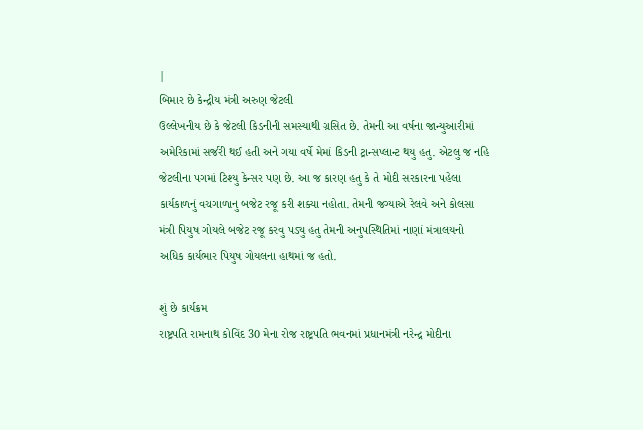|
બિમાર છે કેન્દ્રીય મંત્રી અરુણ જેટલી
ઉલ્લેખનીય છે કે જેટલી કિડનીની સમસ્યાથી ગ્રસિત છે. તેમની આ વર્ષના જાન્યુઆરીમાં અમેરિકામાં સર્જરી થઈ હતી અને ગયા વર્ષે મેમાં કિડની ટ્રાન્સપ્લાન્ટ થયુ હતુ. એટલુ જ નહિ જેટલીના પગમાં ટિશ્યુ કેન્સર પણ છે. આ જ કારણ હતુ કે તે મોદી સરકારના પહેલા કાર્યકાળનું વચગાળાનુ બજેટ રજૂ કરી શક્યા નહોતા. તેમની જગ્યાએ રેલવે અને કોલસા મંત્રી પિયુષ ગોયલે બજેટ રજૂ કરવુ પડ્યુ હતુ તેમની અનુપસ્થિતિમાં નાણાં મંત્રાલયનો અધિક કાર્યભાર પિયુષ ગોયલના હાથમાં જ હતો.

શું છે કાર્યક્રમ
રાષ્ટ્રપતિ રામનાથ કોવિંદ 30 મેના રોજ રાષ્ટ્રપતિ ભવનમાં પ્રધાનમંત્રી નરેન્દ્ર મોદીના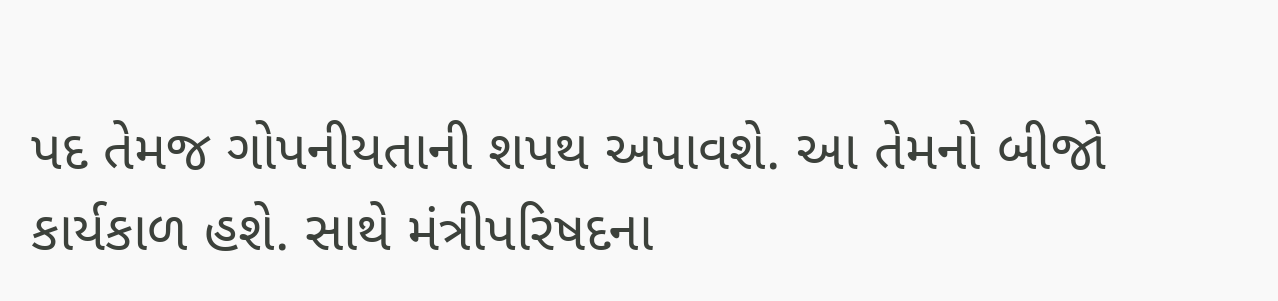પદ તેમજ ગોપનીયતાની શપથ અપાવશે. આ તેમનો બીજો કાર્યકાળ હશે. સાથે મંત્રીપરિષદના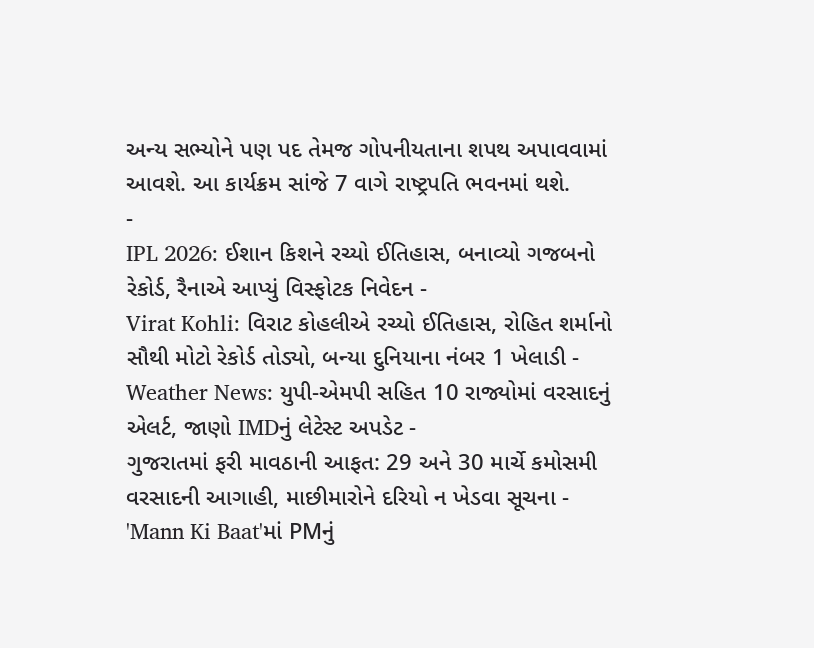અન્ય સભ્યોને પણ પદ તેમજ ગોપનીયતાના શપથ અપાવવામાં આવશે. આ કાર્યક્રમ સાંજે 7 વાગે રાષ્ટ્રપતિ ભવનમાં થશે.
-
IPL 2026: ઈશાન કિશને રચ્યો ઈતિહાસ, બનાવ્યો ગજબનો રેકોર્ડ, રૈનાએ આપ્યું વિસ્ફોટક નિવેદન -
Virat Kohli: વિરાટ કોહલીએ રચ્યો ઈતિહાસ, રોહિત શર્માનો સૌથી મોટો રેકોર્ડ તોડ્યો, બન્યા દુનિયાના નંબર 1 ખેલાડી -
Weather News: યુપી-એમપી સહિત 10 રાજ્યોમાં વરસાદનું એલર્ટ, જાણો IMDનું લેટેસ્ટ અપડેટ -
ગુજરાતમાં ફરી માવઠાની આફત: 29 અને 30 માર્ચે કમોસમી વરસાદની આગાહી, માછીમારોને દરિયો ન ખેડવા સૂચના -
'Mann Ki Baat'માં PMનું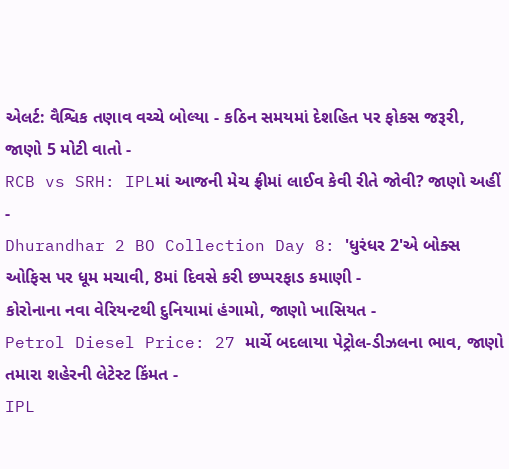એલર્ટ: વૈશ્વિક તણાવ વચ્ચે બોલ્યા - કઠિન સમયમાં દેશહિત પર ફોકસ જરૂરી, જાણો 5 મોટી વાતો -
RCB vs SRH: IPLમાં આજની મેચ ફ્રીમાં લાઈવ કેવી રીતે જોવી? જાણો અહીં -
Dhurandhar 2 BO Collection Day 8: 'ધુરંધર 2'એ બોક્સ ઓફિસ પર ધૂમ મચાવી, 8માં દિવસે કરી છપ્પરફાડ કમાણી -
કોરોનાના નવા વેરિયન્ટથી દુનિયામાં હંગામો, જાણો ખાસિયત -
Petrol Diesel Price: 27 માર્ચે બદલાયા પેટ્રોલ-ડીઝલના ભાવ, જાણો તમારા શહેરની લેટેસ્ટ કિંમત -
IPL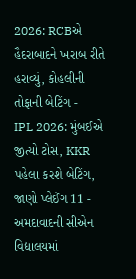2026: RCBએ હૈદરાબાદને ખરાબ રીતે હરાવ્યું, કોહલીની તોફાની બેટિંગ -
IPL 2026: મુંબઈએ જીત્યો ટોસ, KKR પહેલા કરશે બેટિંગ, જાણો પ્લેઈંગ 11 -
અમદાવાદની સીએન વિદ્યાલયમાં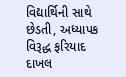વિદ્યાર્થિની સાથે છેડતી, અધ્યાપક વિરૂદ્ધ ફરિયાદ દાખલ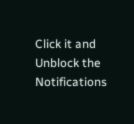Click it and Unblock the Notifications